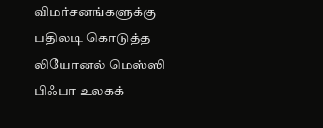விமர்சனங்களுக்கு பதிலடி கொடுத்த லியோனல் மெஸ்ஸி
பிஃபா உலகக்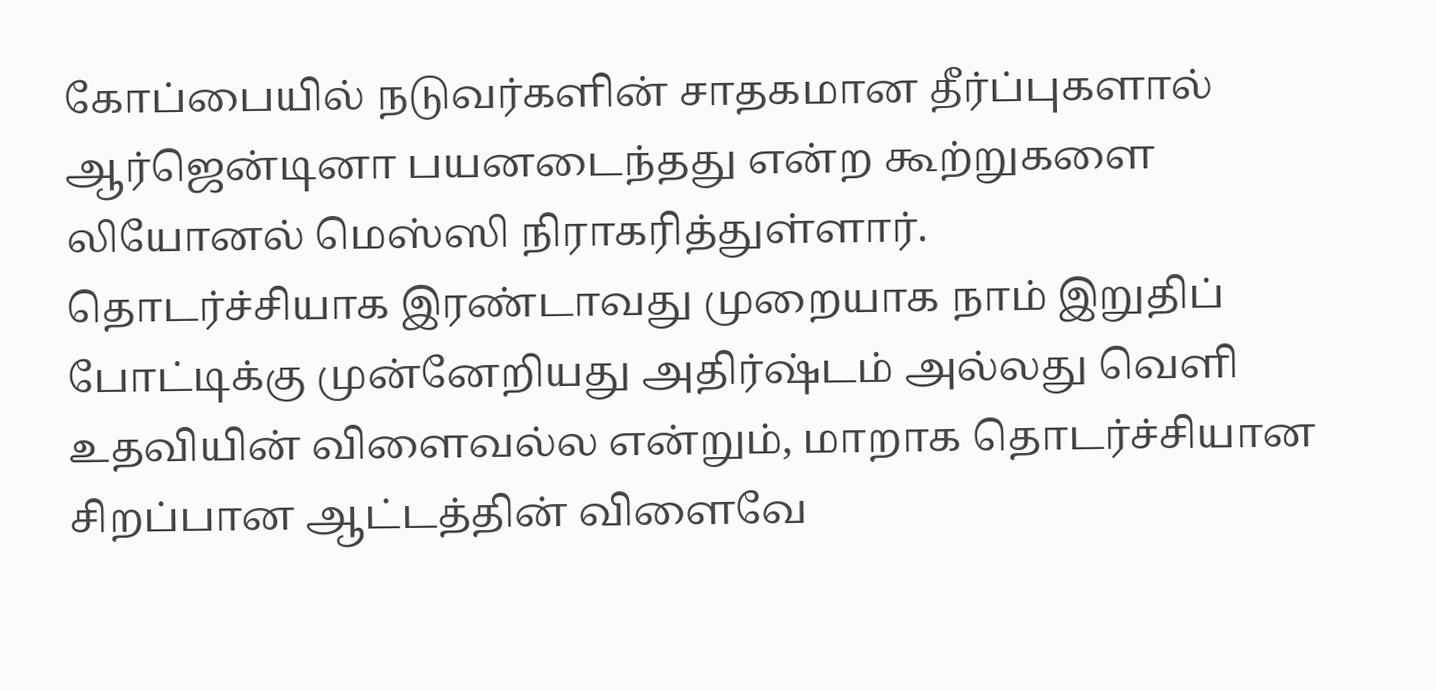கோப்பையில் நடுவர்களின் சாதகமான தீர்ப்புகளால் ஆர்ஜென்டினா பயனடைந்தது என்ற கூற்றுகளை லியோனல் மெஸ்ஸி நிராகரித்துள்ளார்.
தொடர்ச்சியாக இரண்டாவது முறையாக நாம் இறுதிப் போட்டிக்கு முன்னேறியது அதிர்ஷ்டம் அல்லது வெளி உதவியின் விளைவல்ல என்றும், மாறாக தொடர்ச்சியான சிறப்பான ஆட்டத்தின் விளைவே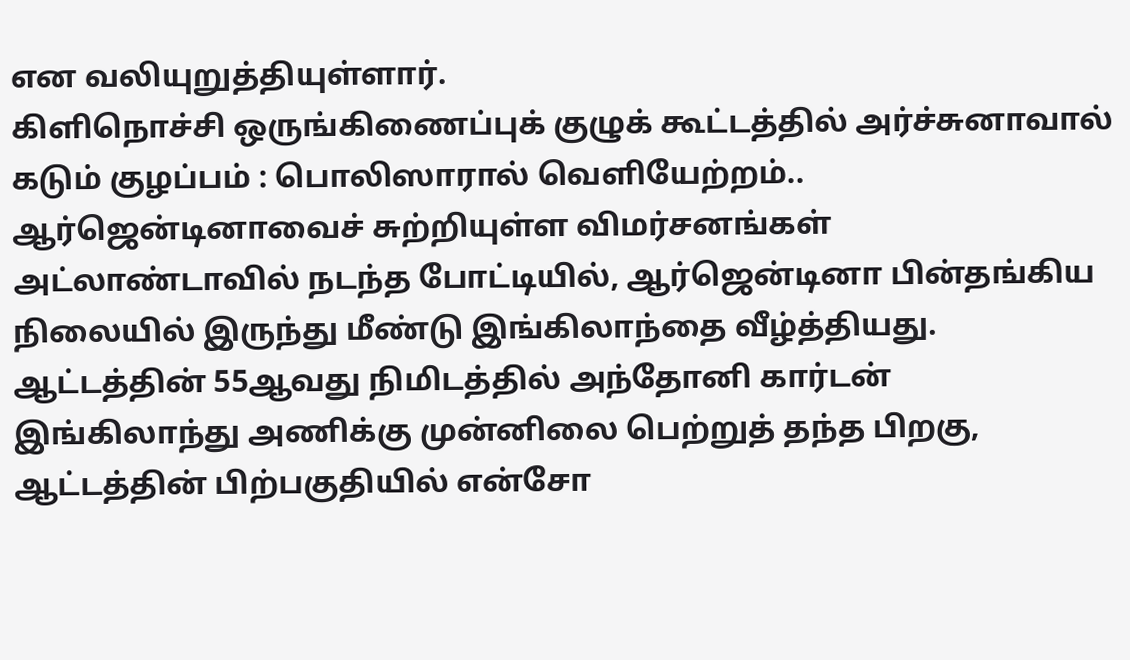என வலியுறுத்தியுள்ளார்.
கிளிநொச்சி ஒருங்கிணைப்புக் குழுக் கூட்டத்தில் அர்ச்சுனாவால் கடும் குழப்பம் : பொலிஸாரால் வெளியேற்றம்..
ஆர்ஜென்டினாவைச் சுற்றியுள்ள விமர்சனங்கள்
அட்லாண்டாவில் நடந்த போட்டியில், ஆர்ஜென்டினா பின்தங்கிய நிலையில் இருந்து மீண்டு இங்கிலாந்தை வீழ்த்தியது. ஆட்டத்தின் 55ஆவது நிமிடத்தில் அந்தோனி கார்டன் இங்கிலாந்து அணிக்கு முன்னிலை பெற்றுத் தந்த பிறகு, ஆட்டத்தின் பிற்பகுதியில் என்சோ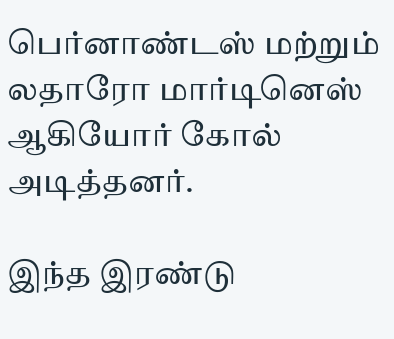பெர்னாண்டஸ் மற்றும் லதாரோ மார்டினெஸ் ஆகியோர் கோல் அடித்தனர்.

இந்த இரண்டு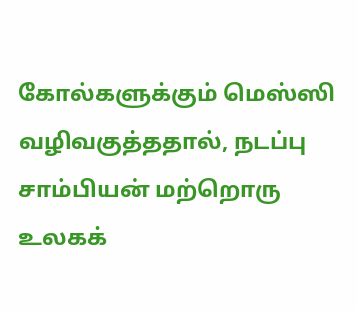கோல்களுக்கும் மெஸ்ஸி வழிவகுத்ததால், நடப்பு சாம்பியன் மற்றொரு உலகக்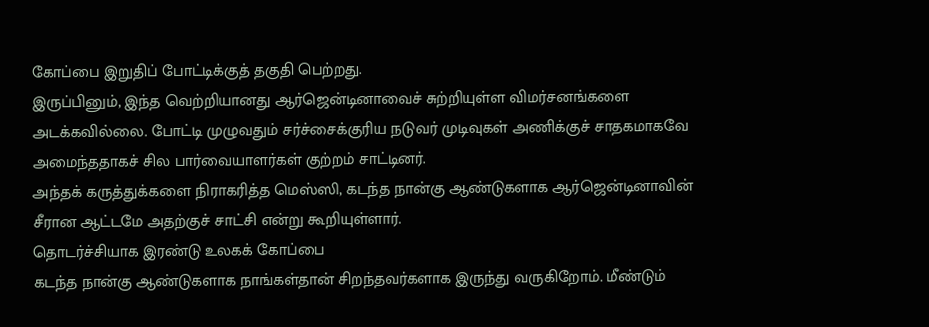கோப்பை இறுதிப் போட்டிக்குத் தகுதி பெற்றது.
இருப்பினும், இந்த வெற்றியானது ஆர்ஜென்டினாவைச் சுற்றியுள்ள விமர்சனங்களை அடக்கவில்லை. போட்டி முழுவதும் சர்ச்சைக்குரிய நடுவர் முடிவுகள் அணிக்குச் சாதகமாகவே அமைந்ததாகச் சில பார்வையாளர்கள் குற்றம் சாட்டினர்.
அந்தக் கருத்துக்களை நிராகரித்த மெஸ்ஸி, கடந்த நான்கு ஆண்டுகளாக ஆர்ஜென்டினாவின் சீரான ஆட்டமே அதற்குச் சாட்சி என்று கூறியுள்ளார்.
தொடர்ச்சியாக இரண்டு உலகக் கோப்பை
கடந்த நான்கு ஆண்டுகளாக நாங்கள்தான் சிறந்தவர்களாக இருந்து வருகிறோம். மீண்டும்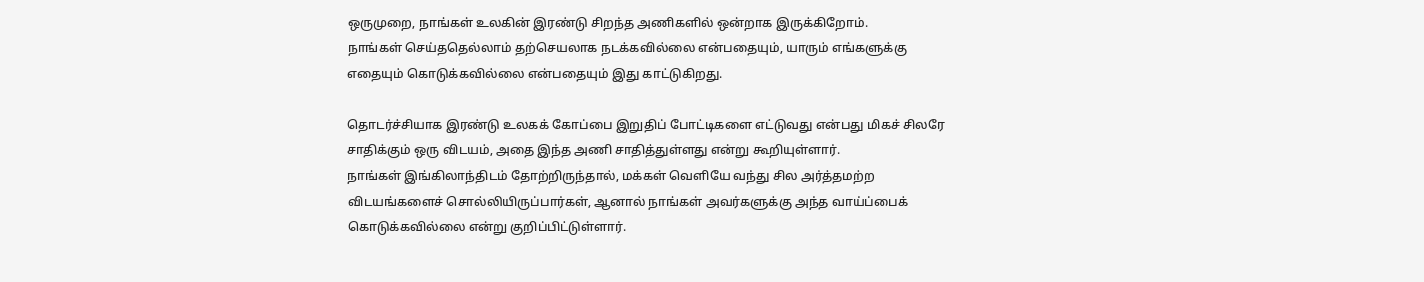ஒருமுறை, நாங்கள் உலகின் இரண்டு சிறந்த அணிகளில் ஒன்றாக இருக்கிறோம்.
நாங்கள் செய்ததெல்லாம் தற்செயலாக நடக்கவில்லை என்பதையும், யாரும் எங்களுக்கு எதையும் கொடுக்கவில்லை என்பதையும் இது காட்டுகிறது.

தொடர்ச்சியாக இரண்டு உலகக் கோப்பை இறுதிப் போட்டிகளை எட்டுவது என்பது மிகச் சிலரே சாதிக்கும் ஒரு விடயம், அதை இந்த அணி சாதித்துள்ளது என்று கூறியுள்ளார்.
நாங்கள் இங்கிலாந்திடம் தோற்றிருந்தால், மக்கள் வெளியே வந்து சில அர்த்தமற்ற விடயங்களைச் சொல்லியிருப்பார்கள், ஆனால் நாங்கள் அவர்களுக்கு அந்த வாய்ப்பைக் கொடுக்கவில்லை என்று குறிப்பிட்டுள்ளார்.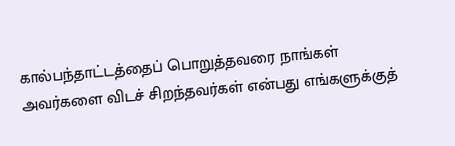கால்பந்தாட்டத்தைப் பொறுத்தவரை நாங்கள் அவர்களை விடச் சிறந்தவர்கள் என்பது எங்களுக்குத்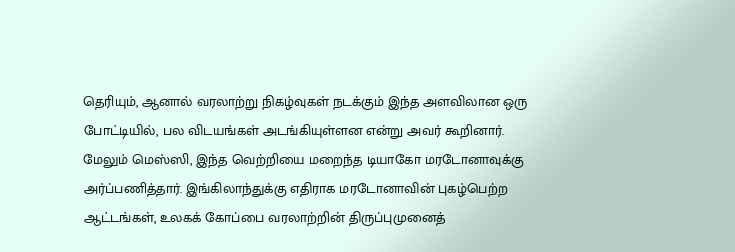தெரியும், ஆனால் வரலாற்று நிகழ்வுகள் நடக்கும் இந்த அளவிலான ஒரு போட்டியில், பல விடயங்கள் அடங்கியுள்ளன என்று அவர் கூறினார்.
மேலும் மெஸ்ஸி, இந்த வெற்றியை மறைந்த டியாகோ மரடோனாவுக்கு அர்ப்பணித்தார். இங்கிலாந்துக்கு எதிராக மரடோனாவின் புகழ்பெற்ற ஆட்டங்கள், உலகக் கோப்பை வரலாற்றின் திருப்புமுனைத்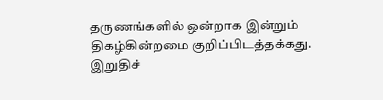தருணங்களில் ஒன்றாக இன்றும் திகழ்கின்றமை குறிப்பிடத்தக்கது.
இறுதிச்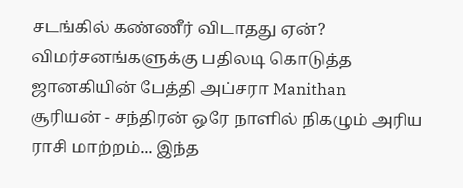சடங்கில் கண்ணீர் விடாதது ஏன்? விமர்சனங்களுக்கு பதிலடி கொடுத்த ஜானகியின் பேத்தி அப்சரா Manithan
சூரியன் - சந்திரன் ஒரே நாளில் நிகழும் அரிய ராசி மாற்றம்... இந்த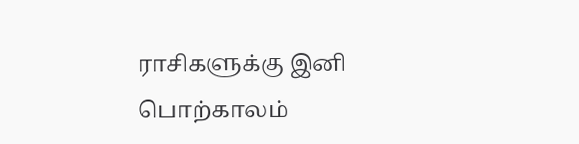ராசிகளுக்கு இனி பொற்காலம்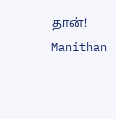தான்! Manithan